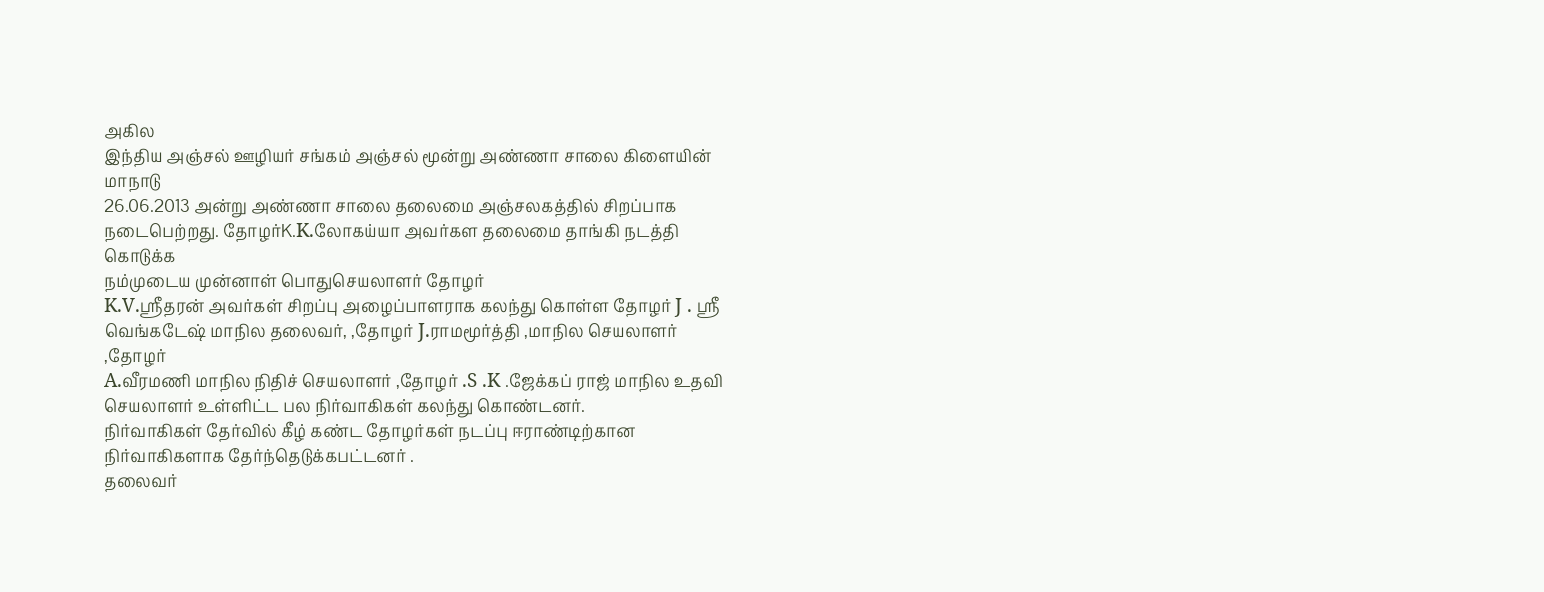அகில
இந்திய அஞ்சல் ஊழியர் சங்கம் அஞ்சல் மூன்று அண்ணா சாலை கிளையின் மாநாடு
26.06.2013 அன்று அண்ணா சாலை தலைமை அஞ்சலகத்தில் சிறப்பாக
நடைபெற்றது. தோழர்K.K.லோகய்யா அவர்கள தலைமை தாங்கி நடத்தி கொடுக்க
நம்முடைய முன்னாள் பொதுசெயலாளர் தோழர்
K.V.ஸ்ரீதரன் அவர்கள் சிறப்பு அழைப்பாளராக கலந்து கொள்ள தோழர் J . ஸ்ரீ
வெங்கடேஷ் மாநில தலைவர், ,தோழர் J.ராமமூர்த்தி ,மாநில செயலாளர் ,தோழர்
A.வீரமணி மாநில நிதிச் செயலாளர் ,தோழர் .S .K .ஜேக்கப் ராஜ் மாநில உதவி செயலாளர் உள்ளிட்ட பல நிர்வாகிகள் கலந்து கொண்டனர்.
நிர்வாகிகள் தேர்வில் கீழ் கண்ட தோழர்கள் நடப்பு ஈராண்டிற்கான நிர்வாகிகளாக தேர்ந்தெடுக்கபட்டனர் .
தலைவர்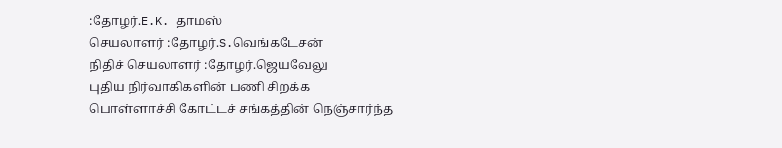:தோழர்.E.K. தாமஸ்
செயலாளர் :தோழர்.S.வெங்கடேசன்
நிதிச் செயலாளர் :தோழர்.ஜெயவேலு
புதிய நிர்வாகிகளின் பணி சிறக்க
பொள்ளாச்சி கோட்டச் சங்கத்தின் நெஞ்சார்ந்த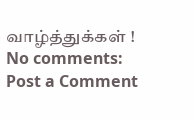வாழ்த்துக்கள் !
No comments:
Post a Comment